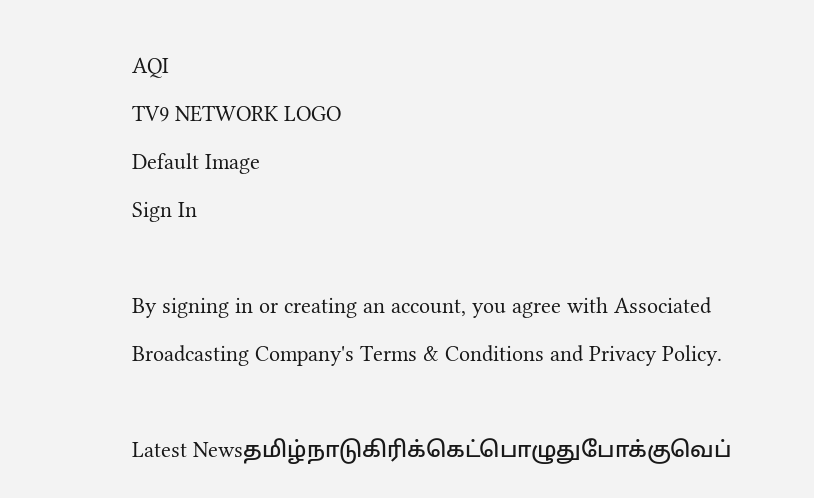AQI
TV9 NETWORK LOGO
Default Image
Sign In

By signing in or creating an account, you agree with Associated Broadcasting Company's Terms & Conditions and Privacy Policy.

Latest Newsதமிழ்நாடுகிரிக்கெட்பொழுதுபோக்குவெப்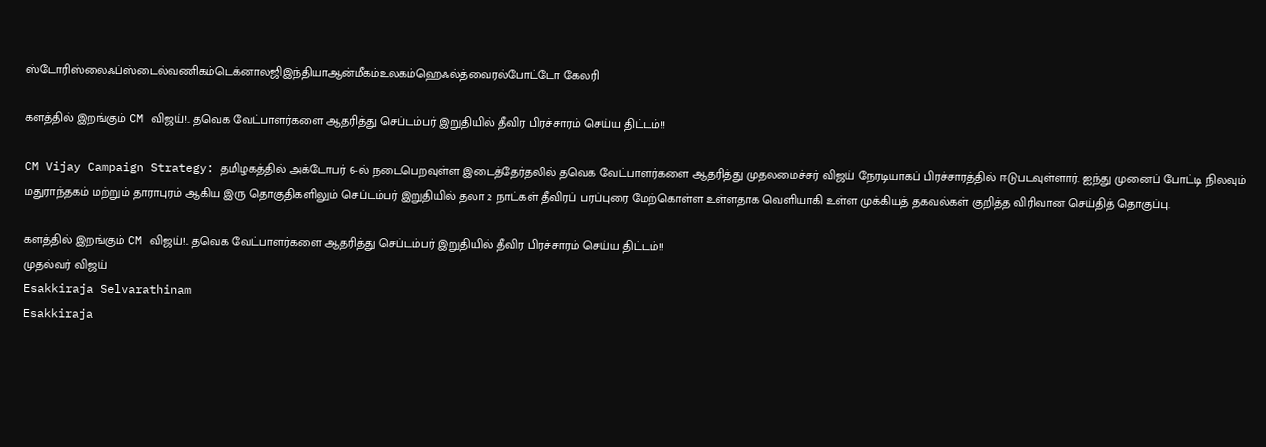ஸ்டோரிஸ்லைஃப்ஸ்டைல்வணிகம்டெக்னாலஜிஇந்தியாஆன்மீகம்உலகம்ஹெஃல்த்வைரல்போட்டோ கேலரி

களத்தில் இறங்கும் CM விஜய்!.. தவெக வேட்பாளர்களை ஆதரித்து செப்டம்பர் இறுதியில் தீவிர பிரச்சாரம் செய்ய திட்டம்!!

CM Vijay Campaign Strategy: தமிழகத்தில் அக்டோபர் 6-ல் நடைபெறவுள்ள இடைத்தேர்தலில் தவெக வேட்பாளர்களை ஆதரித்து முதலமைச்சர் விஜய் நேரடியாகப் பிரச்சாரத்தில் ஈடுபடவுள்ளார். ஐந்து முனைப் போட்டி நிலவும் மதுராந்தகம் மற்றும் தாராபுரம் ஆகிய இரு தொகுதிகளிலும் செப்டம்பர் இறுதியில் தலா 2 நாட்கள் தீவிரப் பரப்புரை மேற்கொள்ள உள்ளதாக வெளியாகி உள்ள முக்கியத் தகவல்கள் குறித்த விரிவான செய்தித் தொகுப்பு.

களத்தில் இறங்கும் CM விஜய்!.. தவெக வேட்பாளர்களை ஆதரித்து செப்டம்பர் இறுதியில் தீவிர பிரச்சாரம் செய்ய திட்டம்!!
முதல்வர் விஜய்
Esakkiraja Selvarathinam
Esakkiraja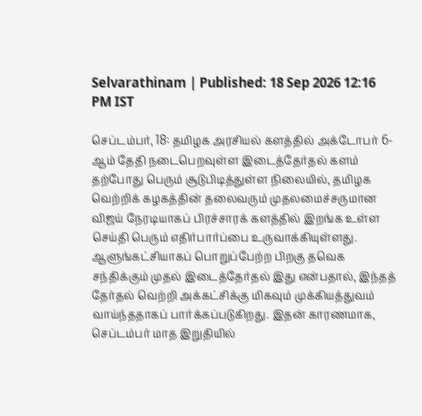Selvarathinam | Published: 18 Sep 2026 12:16 PM IST

செப்டம்பர், 18: தமிழக அரசியல் களத்தில் அக்டோபர் 6-ஆம் தேதி நடைபெறவுள்ள இடைத்தேர்தல் களம் தற்போது பெரும் சூடுபிடித்துள்ள நிலையில், தமிழக வெற்றிக் கழகத்தின் தலைவரும் முதலமைச்சருமான விஜய் நேரடியாகப் பிரச்சாரக் களத்தில் இறங்க உள்ள செய்தி பெரும் எதிர்பார்ப்பை உருவாக்கியுள்ளது. ஆளுங்கட்சியாகப் பொறுப்பேற்ற பிறகு தவெக சந்திக்கும் முதல் இடைத்தேர்தல் இது என்பதால், இந்தத் தேர்தல் வெற்றி அக்கட்சிக்கு மிகவும் முக்கியத்துவம் வாய்ந்ததாகப் பார்க்கப்படுகிறது. இதன் காரணமாக, செப்டம்பர் மாத இறுதியில்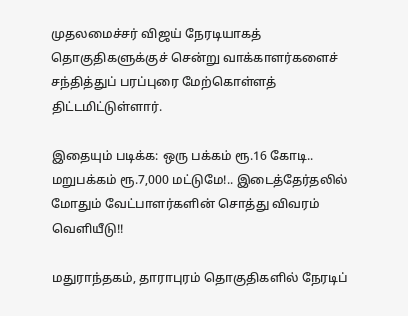முதலமைச்சர் விஜய் நேரடியாகத் தொகுதிகளுக்குச் சென்று வாக்காளர்களைச் சந்தித்துப் பரப்புரை மேற்கொள்ளத் திட்டமிட்டுள்ளார்.

இதையும் படிக்க: ஒரு பக்கம் ரூ.16 கோடி.. மறுபக்கம் ரூ.7,000 மட்டுமே!.. இடைத்தேர்தலில் மோதும் வேட்பாளர்களின் சொத்து விவரம் வெளியீடு!!

மதுராந்தகம், தாராபுரம் தொகுதிகளில் நேரடிப்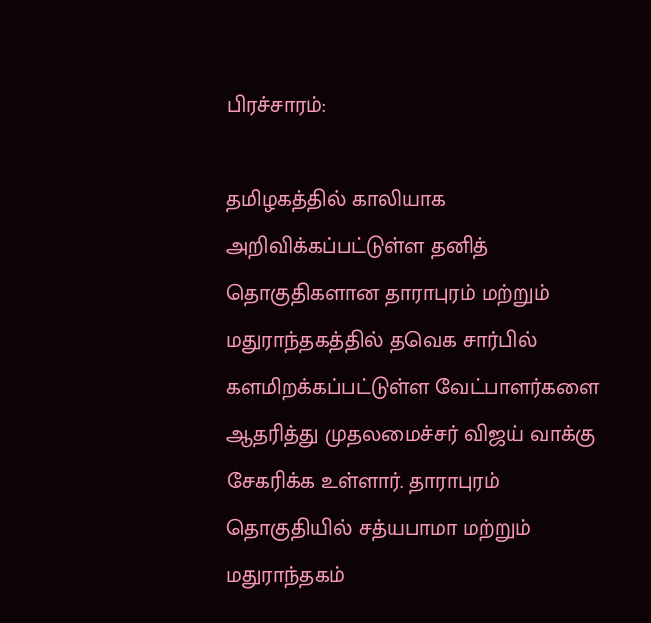பிரச்சாரம்:

தமிழகத்தில் காலியாக அறிவிக்கப்பட்டுள்ள தனித் தொகுதிகளான தாராபுரம் மற்றும் மதுராந்தகத்தில் தவெக சார்பில் களமிறக்கப்பட்டுள்ள வேட்பாளர்களை ஆதரித்து முதலமைச்சர் விஜய் வாக்கு சேகரிக்க உள்ளார். தாராபுரம் தொகுதியில் சத்யபாமா மற்றும் மதுராந்தகம்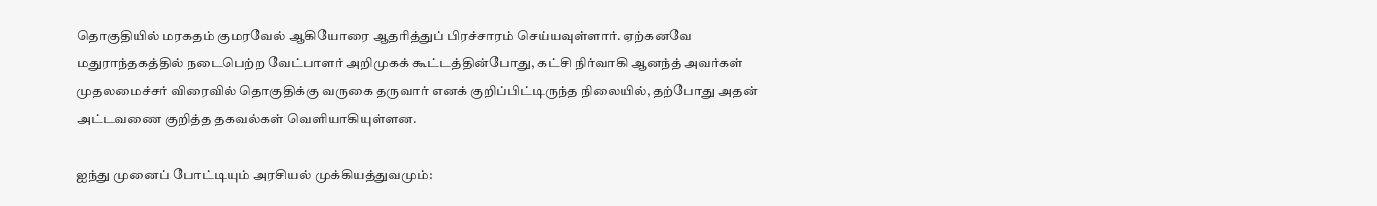தொகுதியில் மரகதம் குமரவேல் ஆகியோரை ஆதரித்துப் பிரச்சாரம் செய்யவுள்ளார். ஏற்கனவே மதுராந்தகத்தில் நடைபெற்ற வேட்பாளர் அறிமுகக் கூட்டத்தின்போது, கட்சி நிர்வாகி ஆனந்த் அவர்கள் முதலமைச்சர் விரைவில் தொகுதிக்கு வருகை தருவார் எனக் குறிப்பிட்டிருந்த நிலையில், தற்போது அதன் அட்டவணை குறித்த தகவல்கள் வெளியாகியுள்ளன.

ஐந்து முனைப் போட்டியும் அரசியல் முக்கியத்துவமும்: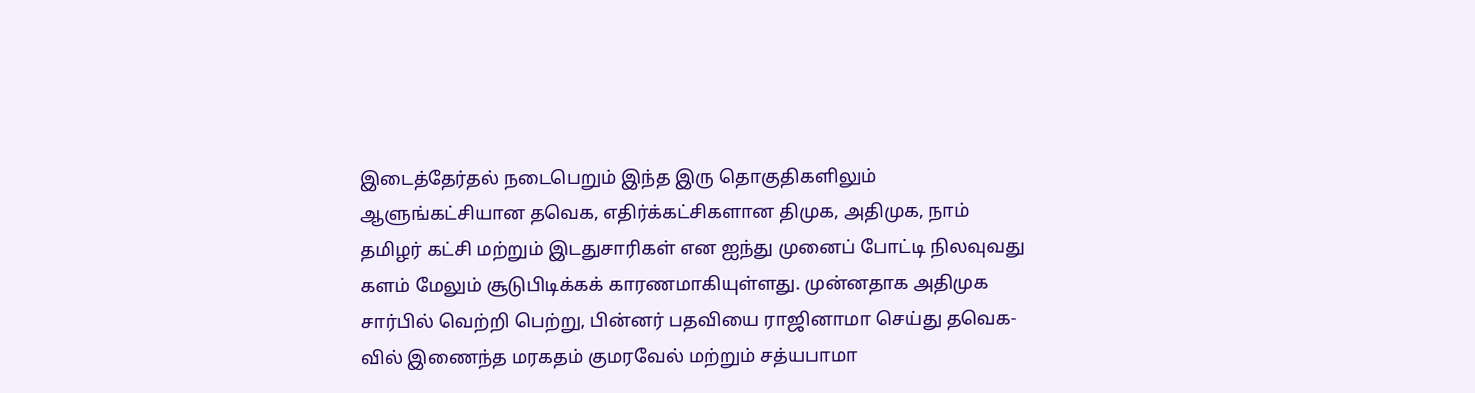இடைத்தேர்தல் நடைபெறும் இந்த இரு தொகுதிகளிலும் ஆளுங்கட்சியான தவெக, எதிர்க்கட்சிகளான திமுக, அதிமுக, நாம் தமிழர் கட்சி மற்றும் இடதுசாரிகள் என ஐந்து முனைப் போட்டி நிலவுவது களம் மேலும் சூடுபிடிக்கக் காரணமாகியுள்ளது. முன்னதாக அதிமுக சார்பில் வெற்றி பெற்று, பின்னர் பதவியை ராஜினாமா செய்து தவெக-வில் இணைந்த மரகதம் குமரவேல் மற்றும் சத்யபாமா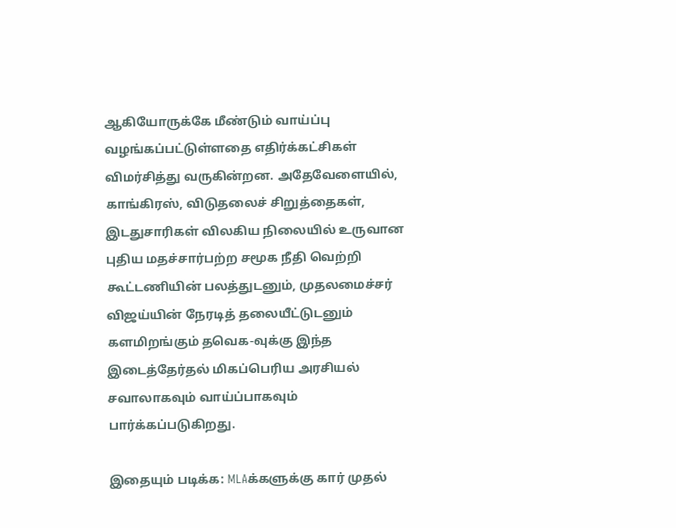ஆகியோருக்கே மீண்டும் வாய்ப்பு வழங்கப்பட்டுள்ளதை எதிர்க்கட்சிகள் விமர்சித்து வருகின்றன. அதேவேளையில், காங்கிரஸ், விடுதலைச் சிறுத்தைகள், இடதுசாரிகள் விலகிய நிலையில் உருவான புதிய மதச்சார்பற்ற சமூக நீதி வெற்றி கூட்டணியின் பலத்துடனும், முதலமைச்சர் விஜய்யின் நேரடித் தலையீட்டுடனும் களமிறங்கும் தவெக-வுக்கு இந்த இடைத்தேர்தல் மிகப்பெரிய அரசியல் சவாலாகவும் வாய்ப்பாகவும் பார்க்கப்படுகிறது.

இதையும் படிக்க: MLAக்களுக்கு கார் முதல்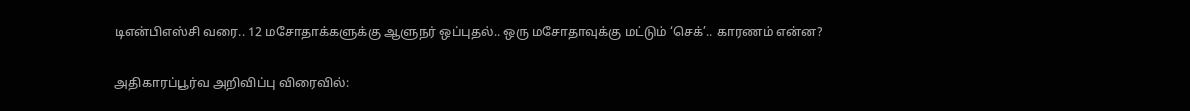டிஎன்பிஎஸ்சி வரை.. 12 மசோதாக்களுக்கு ஆளுநர் ஒப்புதல்.. ஒரு மசோதாவுக்கு மட்டும் ‘செக்’.. காரணம் என்ன?

அதிகாரப்பூர்வ அறிவிப்பு விரைவில்: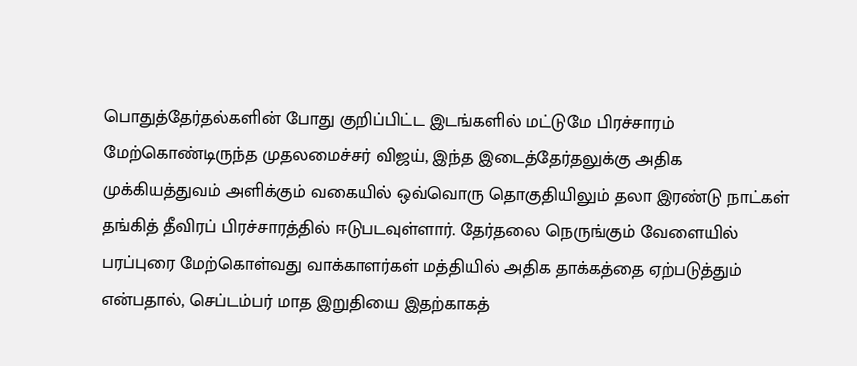பொதுத்தேர்தல்களின் போது குறிப்பிட்ட இடங்களில் மட்டுமே பிரச்சாரம் மேற்கொண்டிருந்த முதலமைச்சர் விஜய், இந்த இடைத்தேர்தலுக்கு அதிக முக்கியத்துவம் அளிக்கும் வகையில் ஒவ்வொரு தொகுதியிலும் தலா இரண்டு நாட்கள் தங்கித் தீவிரப் பிரச்சாரத்தில் ஈடுபடவுள்ளார். தேர்தலை நெருங்கும் வேளையில் பரப்புரை மேற்கொள்வது வாக்காளர்கள் மத்தியில் அதிக தாக்கத்தை ஏற்படுத்தும் என்பதால், செப்டம்பர் மாத இறுதியை இதற்காகத்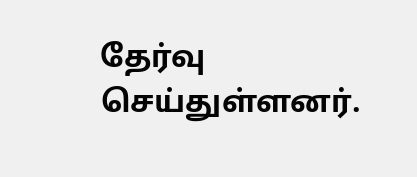தேர்வு செய்துள்ளனர்.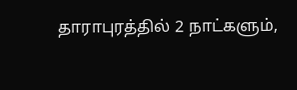தாராபுரத்தில் 2 நாட்களும்,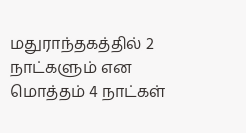மதுராந்தகத்தில் 2 நாட்களும் என மொத்தம் 4 நாட்கள்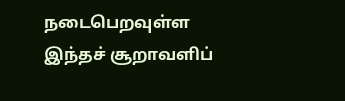நடைபெறவுள்ள இந்தச் சூறாவளிப்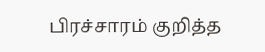பிரச்சாரம் குறித்த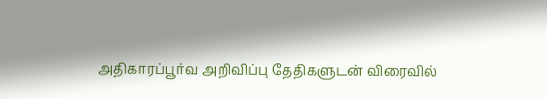அதிகாரப்பூர்வ அறிவிப்பு தேதிகளுடன் விரைவில்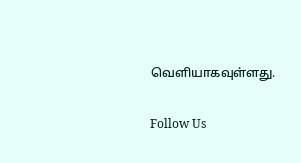வெளியாகவுள்ளது.

Follow Us